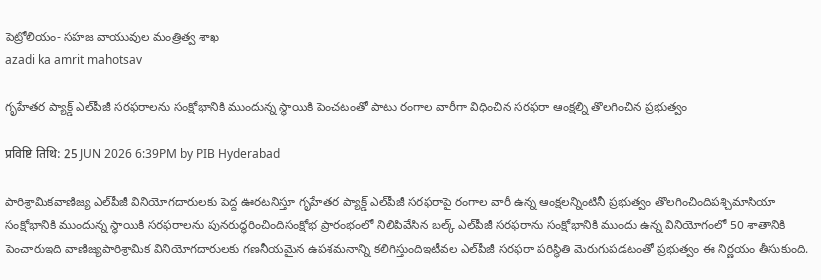పెట్రోలియం- సహజ వాయువుల మంత్రిత్వ శాఖ
azadi ka amrit mahotsav

గృహేతర ప్యాక్డ్ ఎల్‌పీజీ సరఫరాలను సంక్షోభానికి ముందున్న స్థాయికి పెంచటంతో పాటు రంగాల వారీగా విధించిన సరఫరా ఆంక్షల్ని తొలగించిన ప్రభుత్వం

प्रविष्टि तिथि: 25 JUN 2026 6:39PM by PIB Hyderabad

పారిశ్రామికవాణిజ్య ఎల్‌పీజీ వినియోగదారులకు పెద్ద ఊరటనిస్తూ గృహేతర ప్యాక్డ్ ఎల్‌పీజీ సరఫరాపై రంగాల వారీ ఉన్న ఆంక్షలన్నింటినీ ప్రభుత్వం తొలగించిందిపశ్చిమాసియా సంక్షోభానికి ముందున్న స్థాయికి సరఫరాలను పునరుద్ధరించిందిసంక్షోభ ప్రారంభంలో నిలిపివేసిన బల్క్ ఎల్‌పీజీ సరఫరాను సంక్షోభానికి ముందు ఉన్న వినియోగంలో 50 శాతానికి పెంచారుఇది వాణిజ్యపారిశ్రామిక వినియోగదారులకు గణనీయమైన ఉపశమనాన్ని కలిగిస్తుందిఇటీవల ఎల్‌పీజీ సరఫరా పరిస్థితి మెరుగుపడటంతో ప్రభుత్వం ఈ నిర్ణయం తీసుకుంది.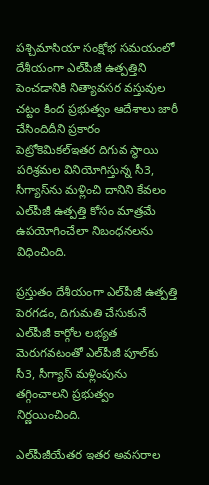పశ్చిమాసియా సంక్షోభ సమయంలో దేశీయంగా ఎల్‌పీజీ ఉత్పత్తిని పెంచడానికి నిత్యావసర వస్తువుల చట్టం కింద ప్రభుత్వం ఆదేశాలు జారీ చేసిందిదీని ప్రకారం పెట్రోకెమికల్ఇతర దిగువ స్థాయి పరిశ్రమల వినియోగిస్తున్న సీ3, సీగ్యాస్‌ను మళ్లించి దానిని కేవలం ఎల్‌పీజీ ఉత్పత్తి కోసం మాత్రమే ఉపయోగించేలా నిబంధనలను విధించింది.

ప్రస్తుతం దేశీయంగా ఎల్‌పీజీ ఉత్పత్తి పెరగడం, దిగుమతి చేసుకునే ఎల్‌పీజీ కార్గోల లభ్యత మెరుగవటంతో ఎల్‌పీజీ పూల్‌కు సీ3, సీగ్యాస్ మళ్లింపును తగ్గించాలని ప్రభుత్వం నిర్ణయించింది.

ఎల్‌పీజీయేతర ఇతర అవసరాల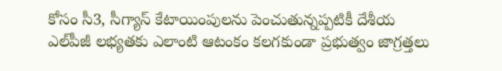కోసం సీ3, సీగ్యాస్ కేటాయింపులను పెంచుతున్నప్పటికీ దేశీయ ఎల్‌పీజీ లభ్యతకు ఎలాంటి ఆటంకం కలగకుండా ప్రభుత్వం జాగ్రత్తలు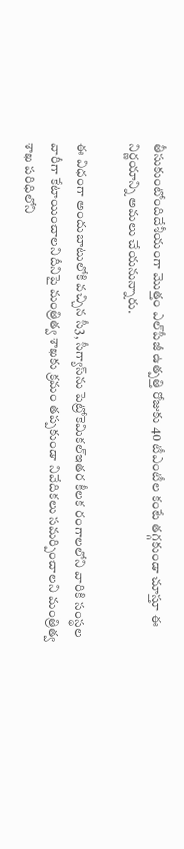తీసుకుంటోందిదేశీయంగా మొత్తం ఎల్‌పీజీ ఉత్పత్తి రోజుకు 40 టీఎంటీల కంటే తగ్గకుండా చూస్తూ ఈ నిర్ణయాన్ని అమలు చేయనున్నారు.

ఈ విధంగా అందుబాటులోకి వచ్చిన సీ3, సీగ్యాస్‌ను పెట్రోకెమికల్ఇతర కీలక రంగాలలోని వారికి సంస్థల వారీగా కేటాయించాలనిదీనిపై మంత్రిత్వ శాఖకు క్రమం తప్పకుండా నివేదికలు సమర్పించాలని మంత్రిత్వ శాఖ పరిధిలోని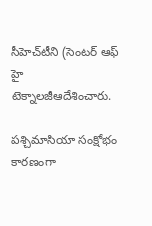సీహెచ్‌టీని (సెంటర్ ఆఫ్ హై టెక్నాలజీఆదేశించారు.

పశ్చిమాసియా సంక్షోభం కారణంగా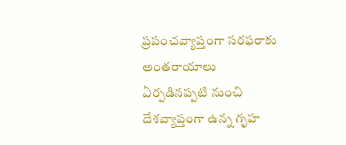ప్రపంచవ్యాప్తంగా సరఫరాకు అంతరాయాలు ఏర్పడినప్పటి నుంచి దేశవ్యాప్తంగా ఉన్న గృహ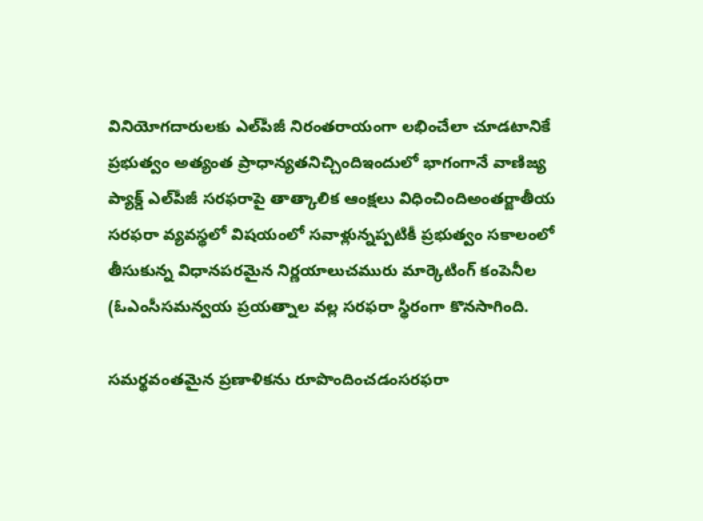వినియోగదారులకు ఎల్‌పీజీ నిరంతరాయంగా లభించేలా చూడటానికే ప్రభుత్వం అత్యంత ప్రాధాన్యతనిచ్చిందిఇందులో భాగంగానే వాణిజ్య ప్యాక్డ్ ఎల్‌పీజీ సరఫరాపై తాత్కాలిక ఆంక్షలు విధించిందిఅంతర్జాతీయ సరఫరా వ్యవస్థలో విషయంలో సవాళ్లున్నప్పటికీ ప్రభుత్వం సకాలంలో తీసుకున్న విధానపరమైన నిర్ణయాలుచమురు మార్కెటింగ్ కంపెనీల (ఓఎంసీసమన్వయ ప్రయత్నాల వల్ల సరఫరా స్థిరంగా కొనసాగింది.

సమర్థవంతమైన ప్రణాళికను రూపొందించడంసరఫరా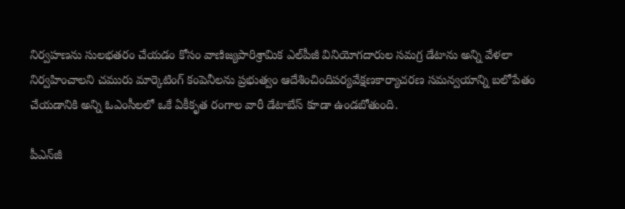నిర్వహణను సులభతరం చేయడం కోసం వాణిజ్యపారిశ్రామిక ఎల్‌పీజీ వినియోగదారుల సమగ్ర డేటాను అన్ని వేళలా నిర్వహించాలని చమురు మార్కెటింగ్ కంపెనీలను ప్రభుత్వం ఆదేశించిందిపర్యవేక్షణకార్యాచరణ సమన్వయాన్ని బలోపేతం చేయడానికి అన్ని ఓఎంసీలలో ఒకే ఏకీకృత రంగాల వారీ డేటాబేస్ కూడా ఉండబోతుంది.

పీఎన్‌జీ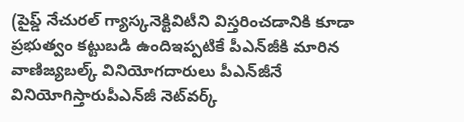(పైప్డ్ నేచురల్ గ్యాస్కనెక్టివిటీని విస్తరించడానికి కూడా ప్రభుత్వం కట్టుబడి ఉందిఇప్పటికే పీఎన్‌జీకి మారిన వాణిజ్యబల్క్ వినియోగదారులు పీఎన్‌జీనే వినియోగిస్తారుపీఎన్‌జీ నెట్‌వర్క్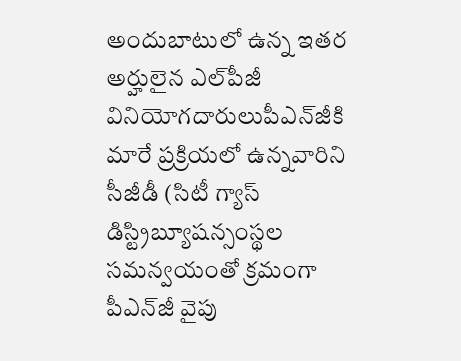అందుబాటులో ఉన్న ఇతర అర్హులైన ఎల్‌పీజీ వినియోగదారులుపీఎన్‌జీకి మారే ప్రక్రియలో ఉన్నవారిని సీజీడీ (సిటీ గ్యాస్ డిస్ట్రిబ్యూషన్సంస్థల సమన్వయంతో క్రమంగా పీఎన్‌జీ వైపు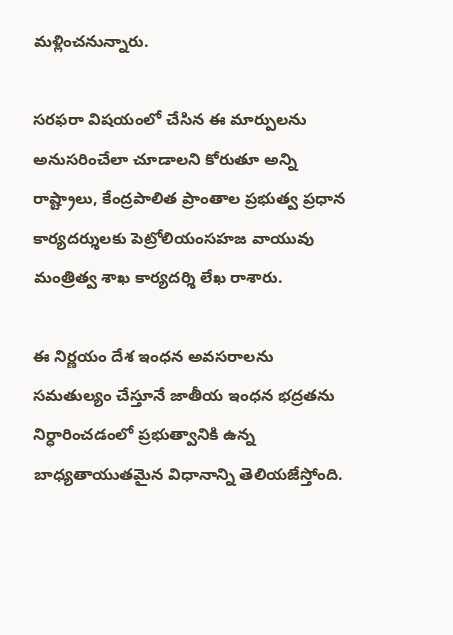మళ్లించనున్నారు.

సరఫరా విషయంలో చేసిన ఈ మార్పులను అనుసరించేలా చూడాలని కోరుతూ అన్ని రాష్ట్రాలు, కేంద్రపాలిత ప్రాంతాల ప్రభుత్వ ప్రధాన కార్యదర్శులకు పెట్రోలియంసహజ వాయువు మంత్రిత్వ శాఖ కార్యదర్శి లేఖ రాశారు.

ఈ నిర్ణయం దేశ ఇంధన అవసరాలను సమతుల్యం చేస్తూనే జాతీయ ఇంధన భద్రతను నిర్ధారించడంలో ప్రభుత్వానికి ఉన్న బాధ్యతాయుతమైన విధానాన్ని తెలియజేస్తోంది.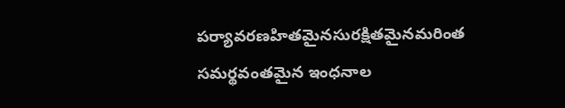పర్యావరణహితమైనసురక్షితమైనమరింత సమర్థవంతమైన ఇంధనాల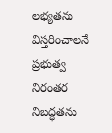లభ్యతను విస్తరించాలనే ప్రభుత్వ నిరంతర నిబద్ధతను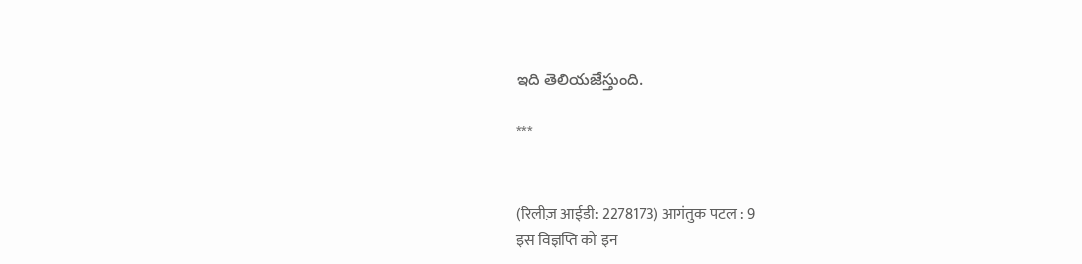ఇది తెలియజేస్తుంది.

***


(रिलीज़ आईडी: 2278173) आगंतुक पटल : 9
इस विज्ञप्ति को इन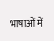भाषाओं में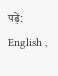पढ़ें: English ,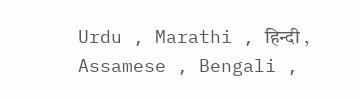Urdu , Marathi , हिन्दी , Assamese , Bengali ,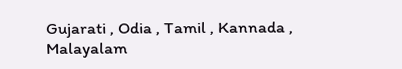Gujarati , Odia , Tamil , Kannada , Malayalam